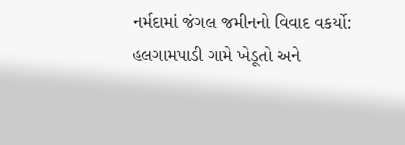નર્મદામાં જંગલ જમીનનો વિવાદ વકર્યો: હલગામપાડી ગામે ખેડૂતો અને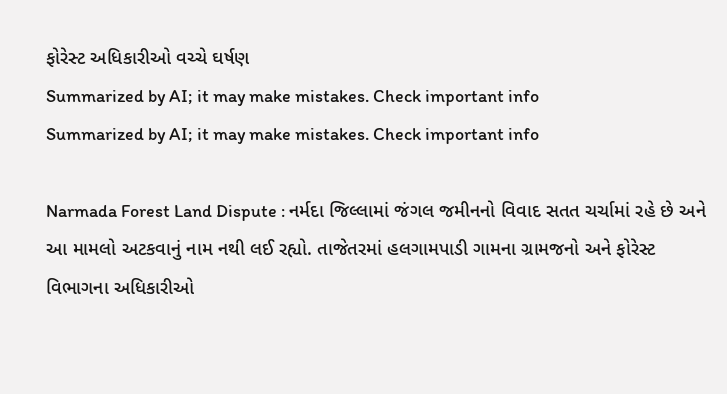ફોરેસ્ટ અધિકારીઓ વચ્ચે ઘર્ષણ
Summarized by AI; it may make mistakes. Check important info
Summarized by AI; it may make mistakes. Check important info

Narmada Forest Land Dispute : નર્મદા જિલ્લામાં જંગલ જમીનનો વિવાદ સતત ચર્ચામાં રહે છે અને આ મામલો અટકવાનું નામ નથી લઈ રહ્યો. તાજેતરમાં હલગામપાડી ગામના ગ્રામજનો અને ફોરેસ્ટ વિભાગના અધિકારીઓ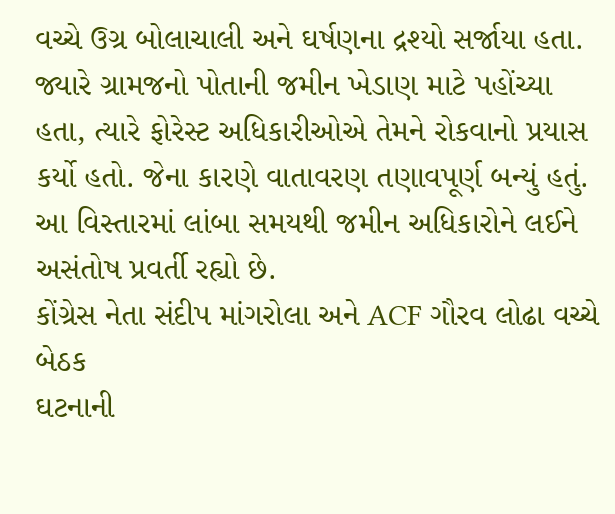વચ્ચે ઉગ્ર બોલાચાલી અને ઘર્ષણના દ્રશ્યો સર્જાયા હતા. જ્યારે ગ્રામજનો પોતાની જમીન ખેડાણ માટે પહોંચ્યા હતા, ત્યારે ફોરેસ્ટ અધિકારીઓએ તેમને રોકવાનો પ્રયાસ કર્યો હતો. જેના કારણે વાતાવરણ તણાવપૂર્ણ બન્યું હતું. આ વિસ્તારમાં લાંબા સમયથી જમીન અધિકારોને લઈને અસંતોષ પ્રવર્તી રહ્યો છે.
કોંગ્રેસ નેતા સંદીપ માંગરોલા અને ACF ગૌરવ લોઢા વચ્ચે બેઠક
ઘટનાની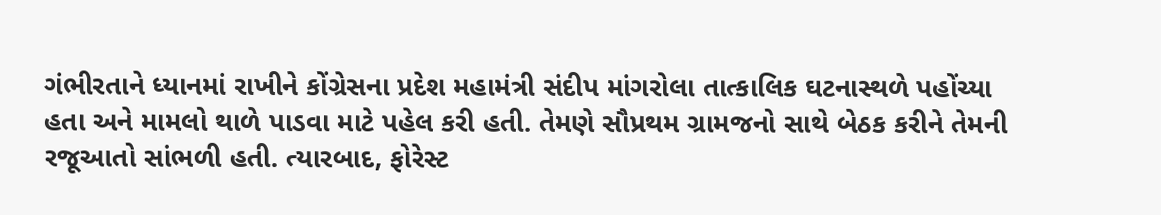ગંભીરતાને ધ્યાનમાં રાખીને કોંગ્રેસના પ્રદેશ મહામંત્રી સંદીપ માંગરોલા તાત્કાલિક ઘટનાસ્થળે પહોંચ્યા હતા અને મામલો થાળે પાડવા માટે પહેલ કરી હતી. તેમણે સૌપ્રથમ ગ્રામજનો સાથે બેઠક કરીને તેમની રજૂઆતો સાંભળી હતી. ત્યારબાદ, ફોરેસ્ટ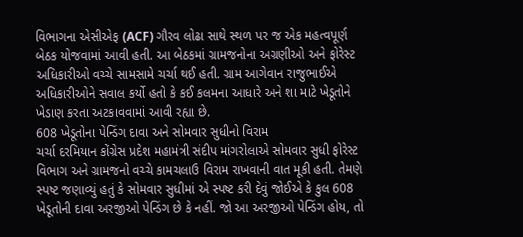વિભાગના એસીએફ (ACF) ગૌરવ લોઢા સાથે સ્થળ પર જ એક મહત્વપૂર્ણ બેઠક યોજવામાં આવી હતી. આ બેઠકમાં ગ્રામજનોના અગ્રણીઓ અને ફોરેસ્ટ અધિકારીઓ વચ્ચે સામસામે ચર્ચા થઈ હતી. ગ્રામ આગેવાન રાજુભાઈએ અધિકારીઓને સવાલ કર્યો હતો કે કઈ કલમના આધારે અને શા માટે ખેડૂતોને ખેડાણ કરતા અટકાવવામાં આવી રહ્યા છે.
608 ખેડૂતોના પેન્ડિંગ દાવા અને સોમવાર સુધીનો વિરામ
ચર્ચા દરમિયાન કોંગ્રેસ પ્રદેશ મહામંત્રી સંદીપ માંગરોલાએ સોમવાર સુધી ફોરેસ્ટ વિભાગ અને ગ્રામજનો વચ્ચે કામચલાઉ વિરામ રાખવાની વાત મૂકી હતી. તેમણે સ્પષ્ટ જણાવ્યું હતું કે સોમવાર સુધીમાં એ સ્પષ્ટ કરી દેવું જોઈએ કે કુલ 608 ખેડૂતોની દાવા અરજીઓ પેન્ડિંગ છે કે નહીં. જો આ અરજીઓ પેન્ડિંગ હોય, તો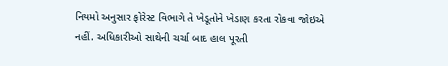નિયમો અનુસાર ફોરેસ્ટ વિભાગે તે ખેડૂતોને ખેડાણ કરતા રોકવા જોઇએ નહીં. અધિકારીઓ સાથેની ચર્ચા બાદ હાલ પૂરતી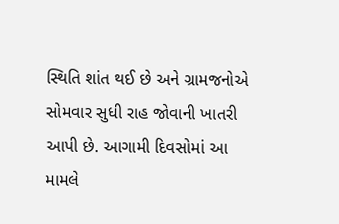સ્થિતિ શાંત થઈ છે અને ગ્રામજનોએ સોમવાર સુધી રાહ જોવાની ખાતરી આપી છે. આગામી દિવસોમાં આ મામલે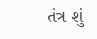તંત્ર શું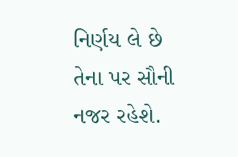નિર્ણય લે છે તેના પર સૌની નજર રહેશે.